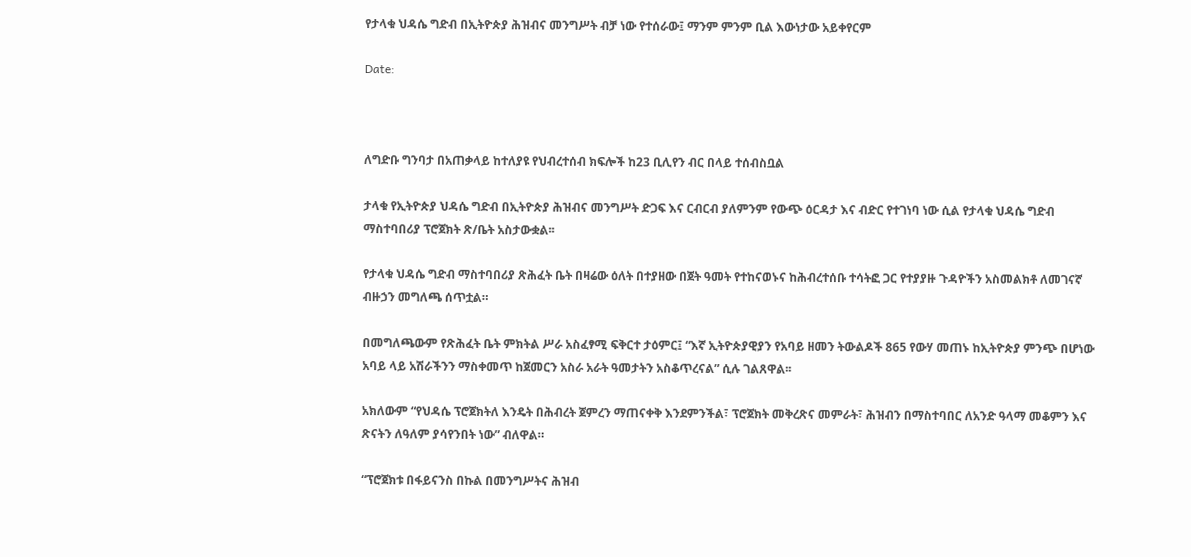የታላቁ ህዳሴ ግድብ በኢትዮጵያ ሕዝብና መንግሥት ብቻ ነው የተሰራው፤ ማንም ምንም ቢል እውነታው አይቀየርም

Date:



ለግድቡ ግንባታ በአጠቃላይ ከተለያዩ የህብረተሰብ ክፍሎች ከ23 ቢሊየን ብር በላይ ተሰብስቧል

ታላቁ የኢትዮጵያ ህዳሴ ግድብ በኢትዮጵያ ሕዝብና መንግሥት ድጋፍ እና ርብርብ ያለምንም የውጭ ዕርዳታ እና ብድር የተገነባ ነው ሲል የታላቁ ህዳሴ ግድብ ማስተባበሪያ ፕሮጀክት ጽ/ቤት አስታውቋል፡፡

የታላቁ ህዳሴ ግድብ ማስተባበሪያ ጽሕፈት ቤት በዛሬው ዕለት በተያዘው በጀት ዓመት የተከናወኑና ከሕብረተሰቡ ተሳትፎ ጋር የተያያዙ ጉዳዮችን አስመልክቶ ለመገናኛ ብዙኃን መግለጫ ሰጥቷል።

በመግለጫውም የጽሕፈት ቤት ምክትል ሥራ አስፈፃሚ ፍቅርተ ታዕምር፤ “እኛ ኢትዮጵያዊያን የአባይ ዘመን ትውልዶች 865 የውሃ መጠኑ ከኢትዮጵያ ምንጭ በሆነው አባይ ላይ አሽራችንን ማስቀመጥ ከጀመርን አስራ አራት ዓመታትን አስቆጥረናል” ሲሉ ገልጸዋል፡፡

አክለውም “የህዳሴ ፕሮጀክትለ እንዴት በሕብረት ጀምረን ማጠናቀቅ እንደምንችል፣ ፕሮጀክት መቅረጽና መምራት፣ ሕዝብን በማስተባበር ለአንድ ዓላማ መቆምን እና ጽናትን ለዓለም ያሳየንበት ነው” ብለዋል።

“ፕሮጀክቱ በፋይናንስ በኩል በመንግሥትና ሕዝብ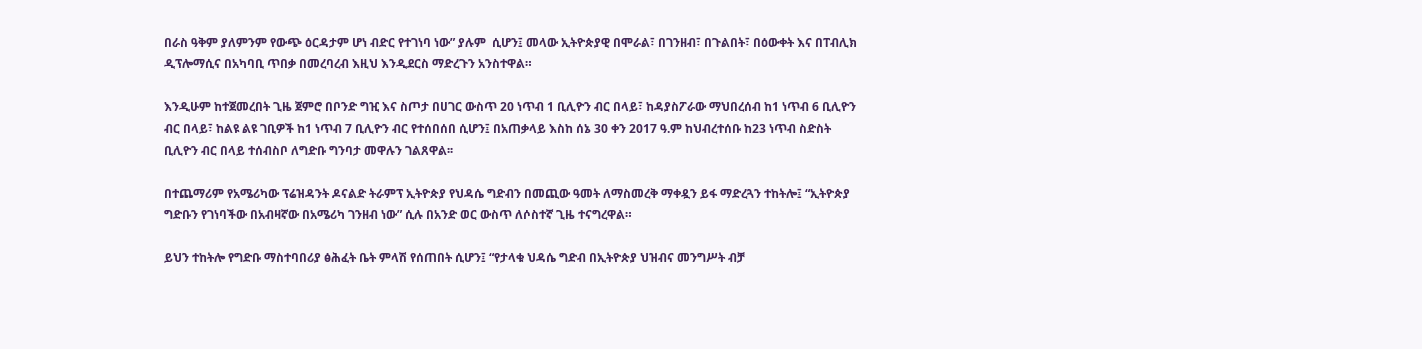በራስ ዓቅም ያለምንም የውጭ ዕርዳታም ሆነ ብድር የተገነባ ነው” ያሉም  ሲሆን፤ መላው ኢትዮጵያዊ በሞራል፣ በገንዘብ፣ በጉልበት፣ በዕውቀት እና በፐብሊክ ዲፕሎማሲና በአካባቢ ጥበቃ በመረባረብ እዚህ እንዲደርስ ማድረጉን አንስተዋል።

እንዲሁም ከተጀመረበት ጊዜ ጀምሮ በቦንድ ግዢ እና ስጦታ በሀገር ውስጥ 20 ነጥብ 1 ቢሊዮን ብር በላይ፣ ከዳያስፖራው ማህበረሰብ ከ1 ነጥብ 6 ቢሊዮን ብር በላይ፣ ከልዩ ልዩ ገቢዎች ከ1 ነጥብ 7 ቢሊዮን ብር የተሰበሰበ ሲሆን፤ በአጠቃላይ እስከ ሰኔ 30 ቀን 2017 ዓ.ም ከህብረተሰቡ ከ23 ነጥብ ስድስት ቢሊዮን ብር በላይ ተሰብስቦ ለግድቡ ግንባታ መዋሉን ገልጸዋል፡፡

በተጨማሪም የአሜሪካው ፕሬዝዳንት ዶናልድ ትራምፕ ኢትዮጵያ የህዳሴ ግድብን በመጪው ዓመት ለማስመረቅ ማቀዷን ይፋ ማድረጓን ተከትሎ፤ “ኢትዮጵያ ግድቡን የገነባችው በአብዛኛው በአሜሪካ ገንዘብ ነው” ሲሉ በአንድ ወር ውስጥ ለሶስተኛ ጊዜ ተናግረዋል።

ይህን ተከትሎ የግድቡ ማስተባበሪያ ፅሕፈት ቤት ምላሽ የሰጠበት ሲሆን፤ “የታላቁ ህዳሴ ግድብ በኢትዮጵያ ህዝብና መንግሥት ብቻ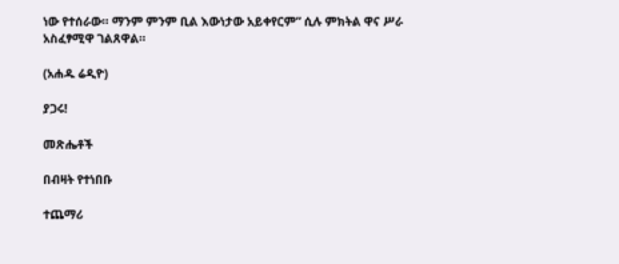ነው የተሰራው። ማንም ምንም ቢል እውነታው አይቀየርም” ሲሉ ምክትል ዋና ሥራ አስፈፃሚዋ ገልጸዋል።

(አሐዱ ሬዲዮ)

ያጋሩ!

መጽሔቶች

በብዛት የተነበቡ

ተጨማሪ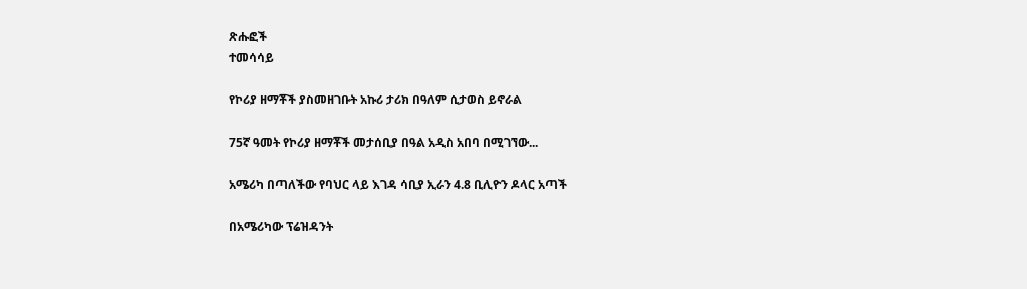ጽሑፎች
ተመሳሳይ

የኮሪያ ዘማቾች ያስመዘገቡት አኩሪ ታሪክ በዓለም ሲታወስ ይኖራል

75ኛ ዓመት የኮሪያ ዘማቾች መታሰቢያ በዓል አዲስ አበባ በሚገኘው...

አሜሪካ በጣለችው የባህር ላይ እገዳ ሳቢያ ኢራን 4.8 ቢሊዮን ዶላር አጣች

በአሜሪካው ፕሬዝዳንት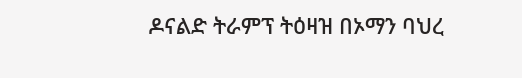ዶናልድ ትራምፕ ትዕዛዝ በኦማን ባህረ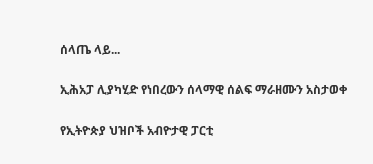ሰላጤ ላይ...

ኢሕአፓ ሊያካሂድ የነበረውን ሰላማዊ ሰልፍ ማራዘሙን አስታወቀ

የኢትዮጵያ ህዝቦች አብዮታዊ ፓርቲ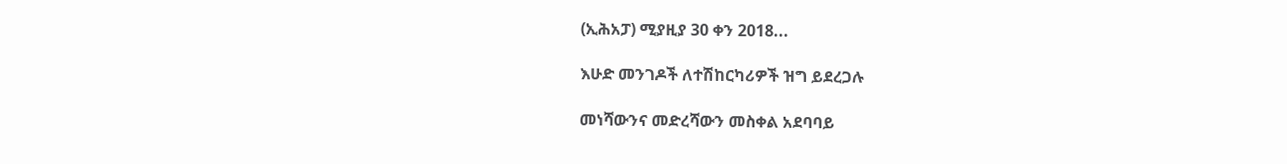(ኢሕአፓ) ሚያዚያ 30 ቀን 2018...

እሁድ መንገዶች ለተሽከርካሪዎች ዝግ ይደረጋሉ

መነሻውንና መድረሻውን መስቀል አደባባይ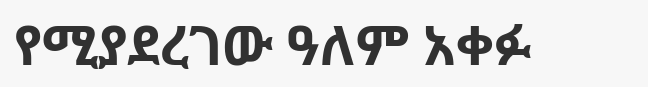የሚያደረገው ዓለም አቀፉ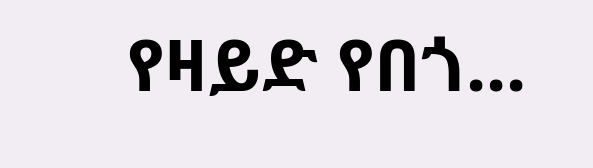የዛይድ የበጎ...